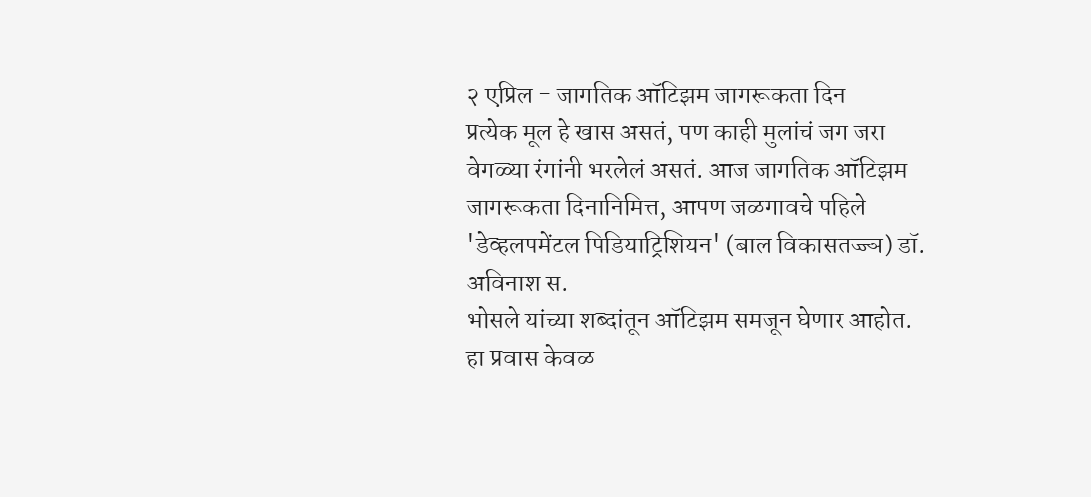२ एप्रिल - जागतिक ऑटिझम जागरूकता दिन
प्रत्येक मूल हे खास असतं, पण काही मुलांचं जग जरा वेगळ्या रंगांनी भरलेलं असतं. आज जागतिक ऑटिझम जागरूकता दिनानिमित्त, आपण जळगावचे पहिले 'डेव्हलपमेंटल पिडियाट्रिशियन' (बाल विकासतज्ज्ञ) डॉ. अविनाश स.
भोसले यांच्या शब्दांतून ऑटिझम समजून घेणार आहोत. हा प्रवास केवळ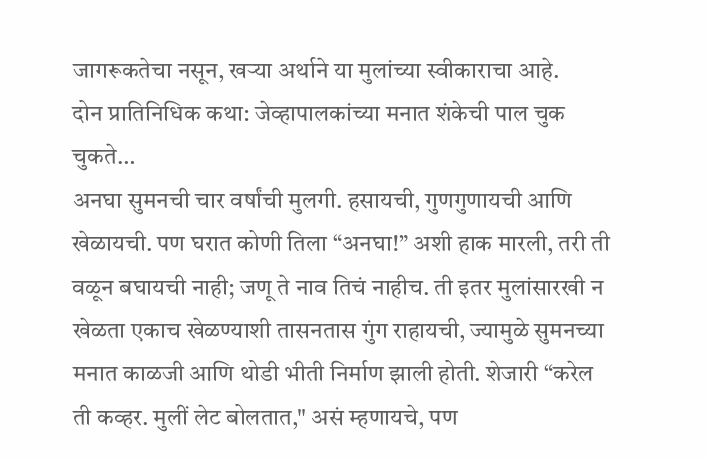जागरूकतेचा नसून, खऱ्या अर्थाने या मुलांच्या स्वीकाराचा आहे.
दोन प्रातिनिधिक कथा: जेव्हापालकांच्या मनात शंकेची पाल चुक चुकते…
अनघा सुमनची चार वर्षांची मुलगी. हसायची, गुणगुणायची आणि खेळायची. पण घरात कोणी तिला “अनघा!” अशी हाक मारली, तरी ती वळून बघायची नाही; जणू ते नाव तिचं नाहीच. ती इतर मुलांसारखी न खेळता एकाच खेळण्याशी तासनतास गुंग राहायची, ज्यामुळे सुमनच्या मनात काळजी आणि थोडी भीती निर्माण झाली होती. शेजारी “करेल ती कव्हर. मुलीं लेट बोलतात," असं म्हणायचे, पण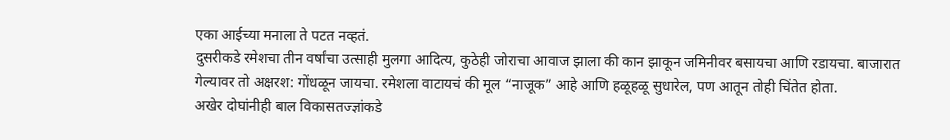एका आईच्या मनाला ते पटत नव्हतं.
दुसरीकडे रमेशचा तीन वर्षांचा उत्साही मुलगा आदित्य, कुठेही जोराचा आवाज झाला की कान झाकून जमिनीवर बसायचा आणि रडायचा. बाजारात गेल्यावर तो अक्षरश: गोंधळून जायचा. रमेशला वाटायचं की मूल “नाजूक” आहे आणि हळूहळू सुधारेल, पण आतून तोही चिंतेत होता.
अखेर दोघांनीही बाल विकासतज्ज्ञांकडे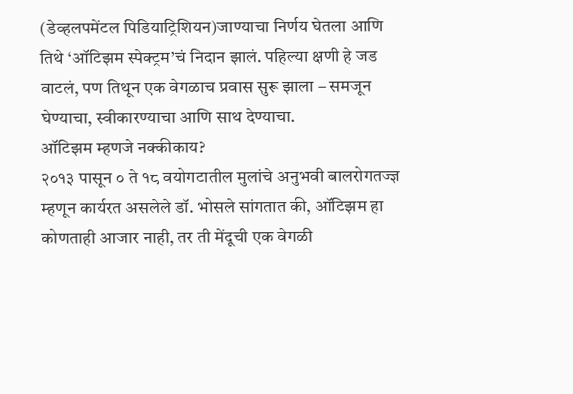(डेव्हलपमेंटल पिडियाट्रिशियन)जाण्याचा निर्णय घेतला आणि तिथे ‘ऑटिझम स्पेक्ट्रम’चं निदान झालं. पहिल्या क्षणी हे जड वाटलं, पण तिथून एक वेगळाच प्रवास सुरू झाला – समजून घेण्याचा, स्वीकारण्याचा आणि साथ देण्याचा.
ऑटिझम म्हणजे नक्कीकाय?
२०१३ पासून ० ते १८ वयोगटातील मुलांचे अनुभवी बालरोगतज्ज्ञ म्हणून कार्यरत असलेले डॉ. भोसले सांगतात की, ऑटिझम हा कोणताही आजार नाही, तर ती मेंदूची एक वेगळी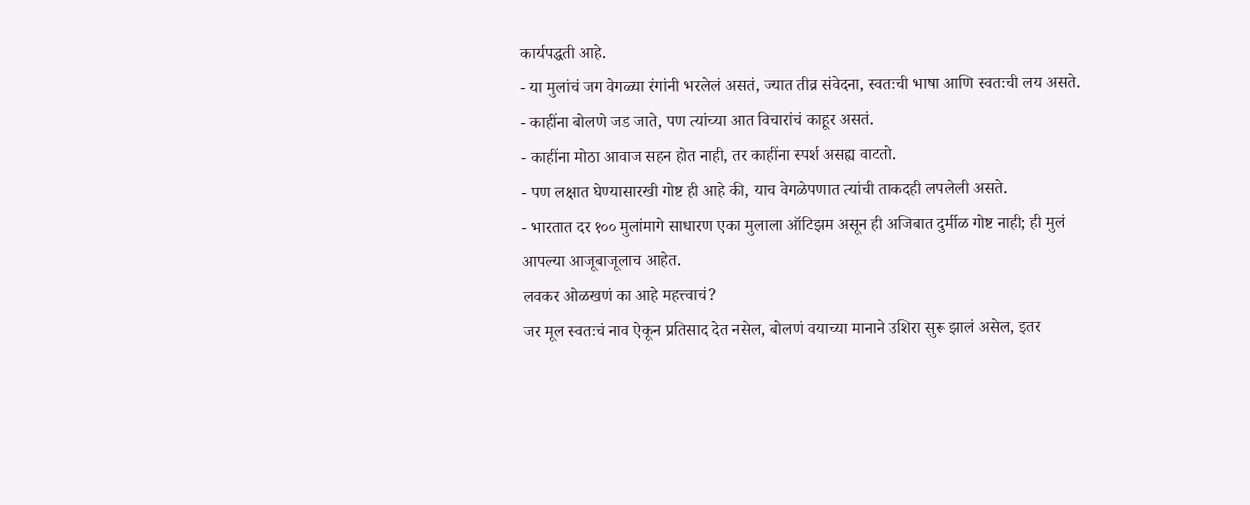कार्यपद्धती आहे.
- या मुलांचं जग वेगळ्या रंगांनी भरलेलं असतं, ज्यात तीव्र संवेदना, स्वतःची भाषा आणि स्वतःची लय असते.
- काहींना बोलणे जड जाते, पण त्यांच्या आत विचारांचं काहूर असतं.
- काहींना मोठा आवाज सहन होत नाही, तर काहींना स्पर्श असह्य वाटतो.
- पण लक्षात घेण्यासारखी गोष्ट ही आहे की, याच वेगळेपणात त्यांची ताकदही लपलेली असते.
- भारतात दर १०० मुलांमागे साधारण एका मुलाला ऑटिझम असून ही अजिबात दुर्मीळ गोष्ट नाही; ही मुलं आपल्या आजूबाजूलाच आहेत.
लवकर ओळखणं का आहे महत्त्वाचं?
जर मूल स्वतःचं नाव ऐकून प्रतिसाद देत नसेल, बोलणं वयाच्या मानाने उशिरा सुरू झालं असेल, इतर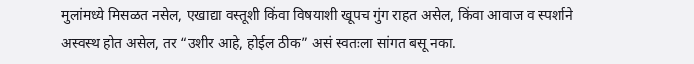मुलांमध्ये मिसळत नसेल, एखाद्या वस्तूशी किंवा विषयाशी खूपच गुंग राहत असेल, किंवा आवाज व स्पर्शाने अस्वस्थ होत असेल, तर “उशीर आहे, होईल ठीक” असं स्वतःला सांगत बसू नका.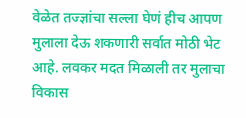वेळेत तज्ज्ञांचा सल्ला घेणं हीच आपण मुलाला देऊ शकणारी सर्वात मोठी भेट आहे. लवकर मदत मिळाली तर मुलाचा विकास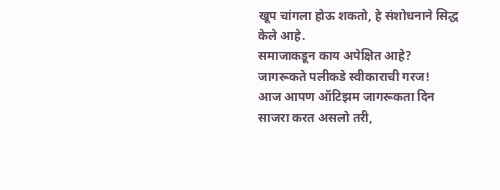खूप चांगला होऊ शकतो, हे संशोधनाने सिद्ध केले आहे.
समाजाकडून काय अपेक्षित आहे? जागरूकते पलीकडे स्वीकाराची गरज!
आज आपण ऑटिझम जागरूकता दिन साजरा करत असलो तरी,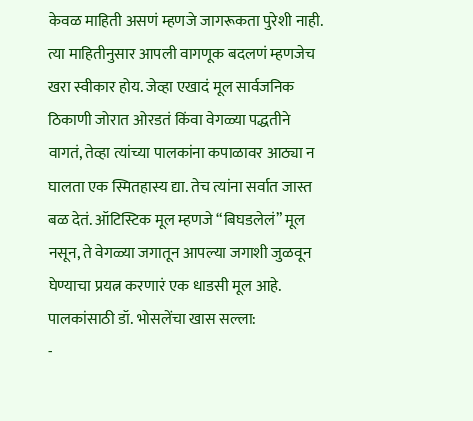केवळ माहिती असणं म्हणजे जागरूकता पुरेशी नाही. त्या माहितीनुसार आपली वागणूक बदलणं म्हणजेच खरा स्वीकार होय. जेव्हा एखादं मूल सार्वजनिक ठिकाणी जोरात ओरडतं किंवा वेगळ्या पद्धतीने वागतं, तेव्हा त्यांच्या पालकांना कपाळावर आठ्या न घालता एक स्मितहास्य द्या. तेच त्यांना सर्वात जास्त बळ देतं. ऑटिस्टिक मूल म्हणजे “बिघडलेलं” मूल नसून, ते वेगळ्या जगातून आपल्या जगाशी जुळवून घेण्याचा प्रयत्न करणारं एक धाडसी मूल आहे.
पालकांसाठी डॉ. भोसलेंचा खास सल्ला:
-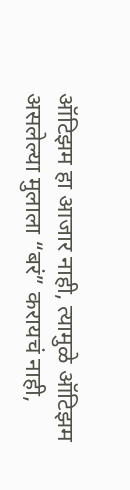ऑटिझम हा आजार नाही, त्यामुळे ऑटिझम असलेल्या मुलाला “बरं” करायचं नाही,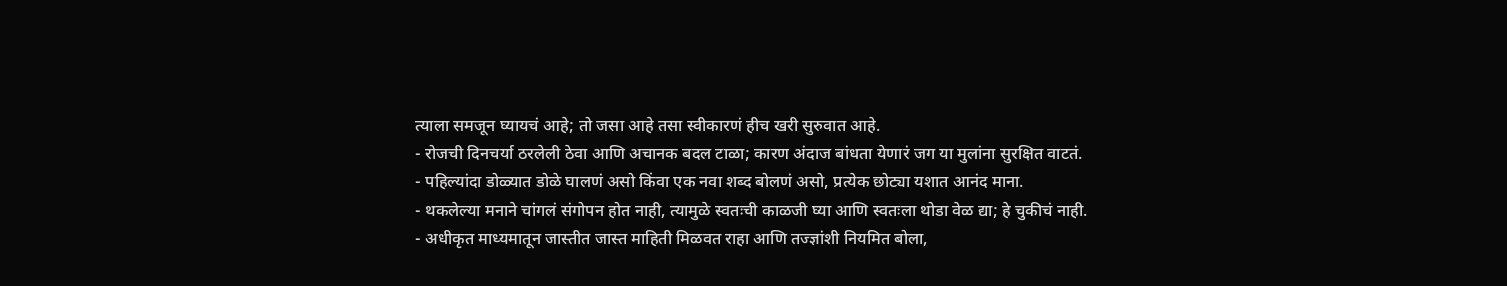त्याला समजून घ्यायचं आहे; तो जसा आहे तसा स्वीकारणं हीच खरी सुरुवात आहे.
- रोजची दिनचर्या ठरलेली ठेवा आणि अचानक बदल टाळा; कारण अंदाज बांधता येणारं जग या मुलांना सुरक्षित वाटतं.
- पहिल्यांदा डोळ्यात डोळे घालणं असो किंवा एक नवा शब्द बोलणं असो, प्रत्येक छोट्या यशात आनंद माना.
- थकलेल्या मनाने चांगलं संगोपन होत नाही, त्यामुळे स्वतःची काळजी घ्या आणि स्वतःला थोडा वेळ द्या; हे चुकीचं नाही.
- अधीकृत माध्यमातून जास्तीत जास्त माहिती मिळवत राहा आणि तज्ज्ञांशी नियमित बोला,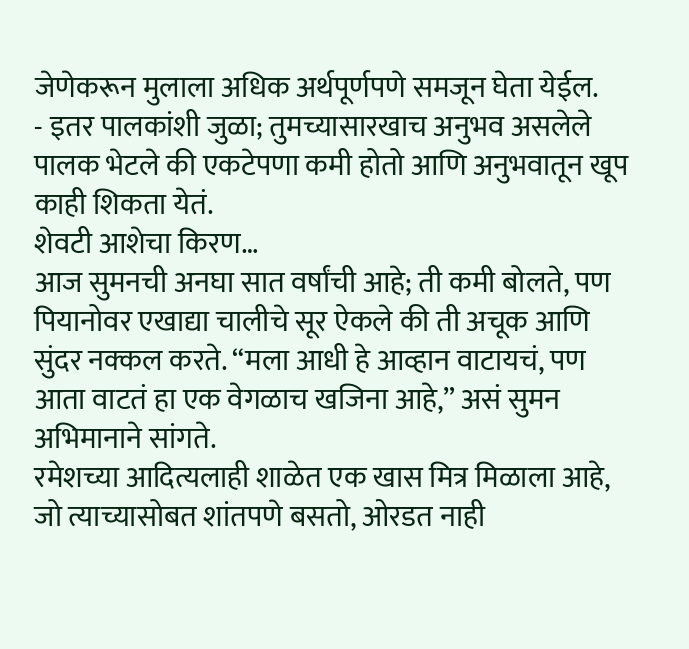जेणेकरून मुलाला अधिक अर्थपूर्णपणे समजून घेता येईल.
- इतर पालकांशी जुळा; तुमच्यासारखाच अनुभव असलेले पालक भेटले की एकटेपणा कमी होतो आणि अनुभवातून खूप काही शिकता येतं.
शेवटी आशेचा किरण…
आज सुमनची अनघा सात वर्षांची आहे; ती कमी बोलते, पण पियानोवर एखाद्या चालीचे सूर ऐकले की ती अचूक आणि सुंदर नक्कल करते. “मला आधी हे आव्हान वाटायचं, पण आता वाटतं हा एक वेगळाच खजिना आहे,” असं सुमन अभिमानाने सांगते.
रमेशच्या आदित्यलाही शाळेत एक खास मित्र मिळाला आहे, जो त्याच्यासोबत शांतपणे बसतो, ओरडत नाही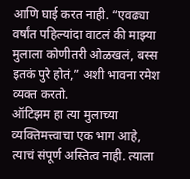आणि घाई करत नाही. “एवढ्या वर्षांत पहिल्यांदा वाटलं की माझ्या मुलाला कोणीतरी ओळखलं, बस्स इतकं पुरे होतं,” अशी भावना रमेश व्यक्त करतो.
ऑटिझम हा त्या मुलाच्या व्यक्तिमत्त्वाचा एक भाग आहे, त्याचं संपूर्ण अस्तित्व नाही. त्याला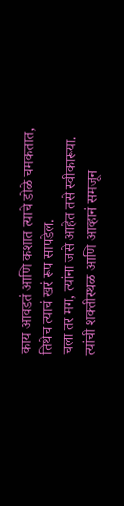काय आवडतं आणि कशात त्याचे डोळे चमकतात, तिथेच त्याचं खरं रूप सापडेल.
चला तर मग, त्यांना जसे आहेत तसे स्वीकारूया. त्यांची शक्तीस्थळ आणि आव्हानं समजून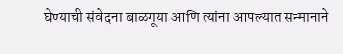घेण्याची संवेदना बाळगूया आणि त्यांना आपल्यात सन्मानाने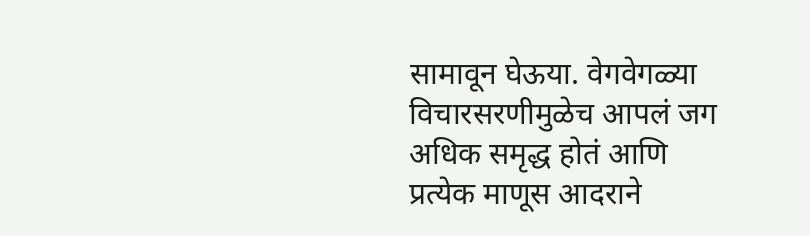सामावून घेऊया. वेगवेगळ्या विचारसरणीमुळेच आपलं जग अधिक समृद्ध होतं आणि प्रत्येक माणूस आदराने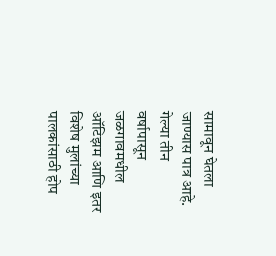सामावून घेतला जाण्यास पात्र आहे.
गेल्या तीन वर्षापासून जळगावमधील ऑटिझम आणि इतर विशेष मुलांच्या पालकांसाठी होप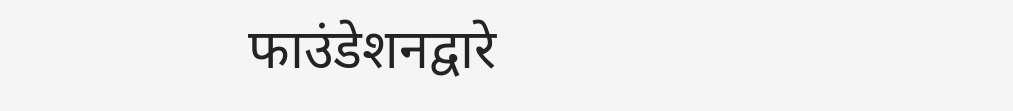फाउंडेशनद्वारे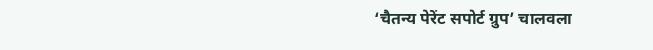‘चैतन्य पेरेंट सपोर्ट ग्रुप’ चालवला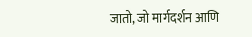जातो, जो मार्गदर्शन आणि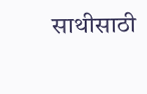साथीसाठी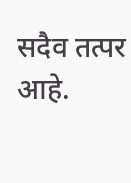सदैव तत्पर आहे.